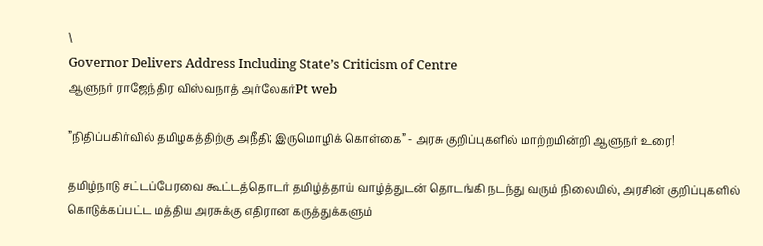\
Governor Delivers Address Including State’s Criticism of Centre
ஆளுநர் ராஜேந்திர விஸ்வநாத் அர்லேகர்Pt web

”நிதிப்பகிர்வில் தமிழகத்திற்கு அநீதி; இருமொழிக் கொள்கை” - அரசு குறிப்புகளில் மாற்றமின்றி ஆளுநர் உரை!

தமிழ்நாடு சட்டப்பேரவை கூட்டத்தொடர் தமிழ்த்தாய் வாழ்த்துடன் தொடங்கி நடந்து வரும் நிலையில், அரசின் குறிப்புகளில் கொடுக்கப்பட்ட மத்திய அரசுக்கு எதிரான கருத்துக்களும்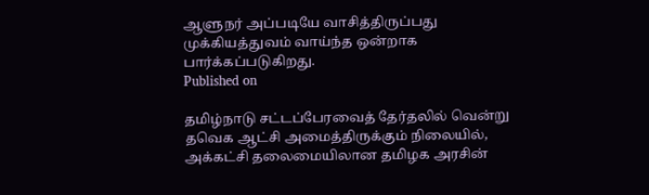ஆளுநர் அப்படியே வாசித்திருப்பது முக்கியத்துவம் வாய்ந்த ஒன்றாக பார்க்கப்படுகிறது.
Published on

தமிழ்நாடு சட்டப்பேரவைத் தேர்தலில் வென்று தவெக ஆட்சி அமைத்திருக்கும் நிலையில், அக்கட்சி தலைமையிலான தமிழக அரசின்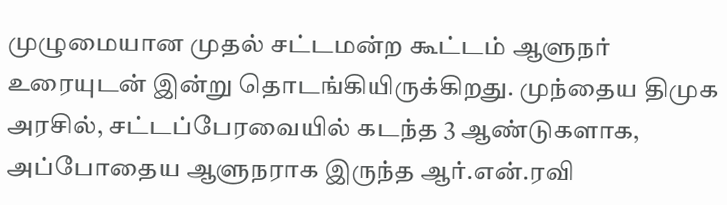முழுமையான முதல் சட்டமன்ற கூட்டம் ஆளுநர் உரையுடன் இன்று தொடங்கியிருக்கிறது. முந்தைய திமுக அரசில், சட்டப்பேரவையில் கடந்த 3 ஆண்டுகளாக, அப்போதைய ஆளுநராக இருந்த ஆர்.என்.ரவி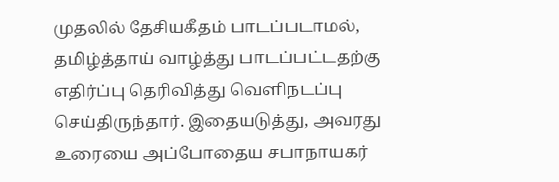முதலில் தேசியகீதம் பாடப்படாமல், தமிழ்த்தாய் வாழ்த்து பாடப்பட்டதற்கு எதிர்ப்பு தெரிவித்து வெளிநடப்பு செய்திருந்தார். இதையடுத்து, அவரது உரையை அப்போதைய சபாநாயகர்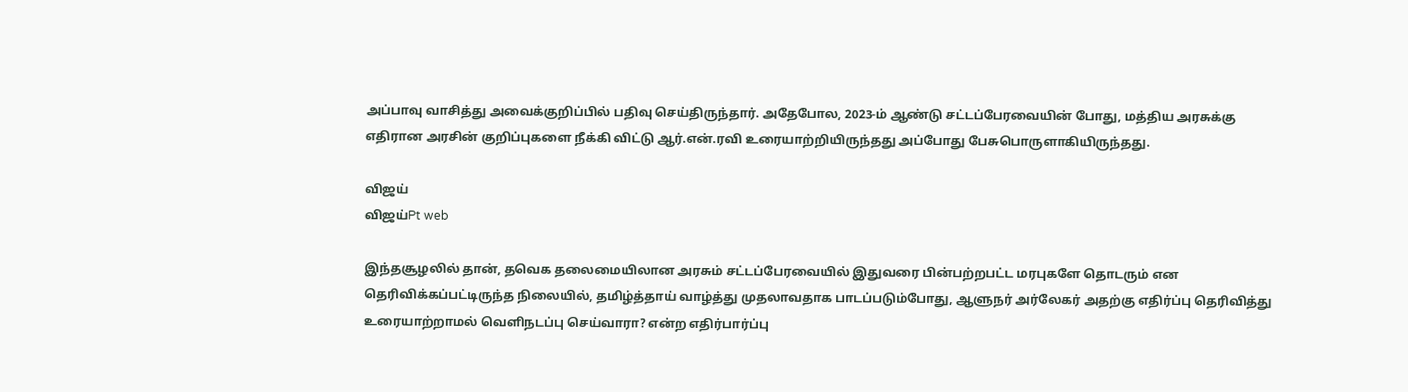அப்பாவு வாசித்து அவைக்குறிப்பில் பதிவு செய்திருந்தார். அதேபோல, 2023-ம் ஆண்டு சட்டப்பேரவையின் போது, மத்திய அரசுக்கு எதிரான அரசின் குறிப்புகளை நீக்கி விட்டு ஆர்.என்.ரவி உரையாற்றியிருந்தது அப்போது பேசுபொருளாகியிருந்தது.

விஜய்
விஜய்Pt web

இந்தசூழலில் தான், தவெக தலைமையிலான அரசும் சட்டப்பேரவையில் இதுவரை பின்பற்றபட்ட மரபுகளே தொடரும் என தெரிவிக்கப்பட்டிருந்த நிலையில், தமிழ்த்தாய் வாழ்த்து முதலாவதாக பாடப்படும்போது, ஆளுநர் அர்லேகர் அதற்கு எதிர்ப்பு தெரிவித்து உரையாற்றாமல் வெளிநடப்பு செய்வாரா? என்ற எதிர்பார்ப்பு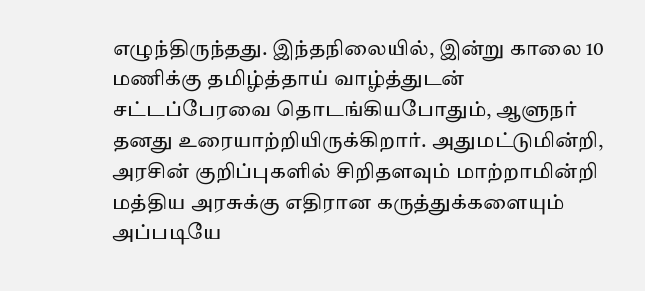எழுந்திருந்தது. இந்தநிலையில், இன்று காலை 10 மணிக்கு தமிழ்த்தாய் வாழ்த்துடன் சட்டப்பேரவை தொடங்கியபோதும், ஆளுநர் தனது உரையாற்றியிருக்கிறார். அதுமட்டுமின்றி, அரசின் குறிப்புகளில் சிறிதளவும் மாற்றாமின்றி மத்திய அரசுக்கு எதிரான கருத்துக்களையும் அப்படியே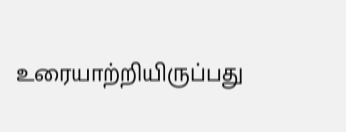உரையாற்றியிருப்பது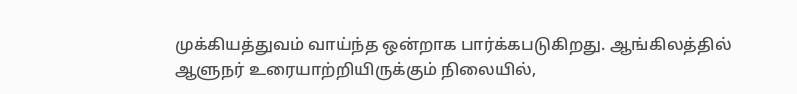முக்கியத்துவம் வாய்ந்த ஒன்றாக பார்க்கபடுகிறது. ஆங்கிலத்தில் ஆளுநர் உரையாற்றியிருக்கும் நிலையில்,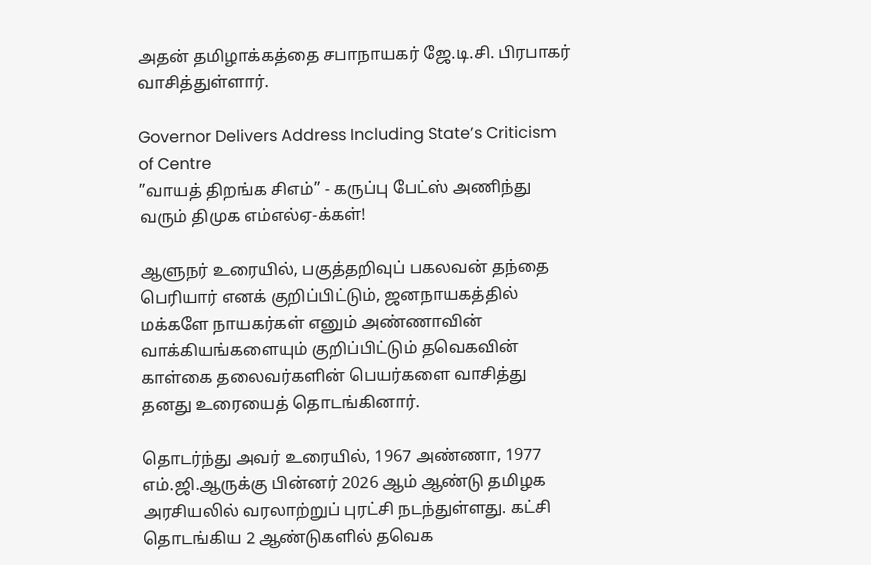அதன் தமிழாக்கத்தை சபாநாயகர் ஜே.டி.சி. பிரபாகர் வாசித்துள்ளார்.

Governor Delivers Address Including State’s Criticism of Centre
”வாயத் திறங்க சிஎம்” - கருப்பு பேட்ஸ் அணிந்து வரும் திமுக எம்எல்ஏ-க்கள்!

ஆளுநர் உரையில், பகுத்தறிவுப் பகலவன் தந்தை பெரியார் எனக் குறிப்பிட்டும், ஜனநாயகத்தில் மக்களே நாயகர்கள் எனும் அண்ணாவின் வாக்கியங்களையும் குறிப்பிட்டும் தவெகவின் காள்கை தலைவர்களின் பெயர்களை வாசித்து தனது உரையைத் தொடங்கினார்.

தொடர்ந்து அவர் உரையில், 1967 அண்ணா, 1977 எம்.ஜி.ஆருக்கு பின்னர் 2026 ஆம் ஆண்டு தமிழக அரசியலில் வரலாற்றுப் புரட்சி நடந்துள்ளது. கட்சி தொடங்கிய 2 ஆண்டுகளில் தவெக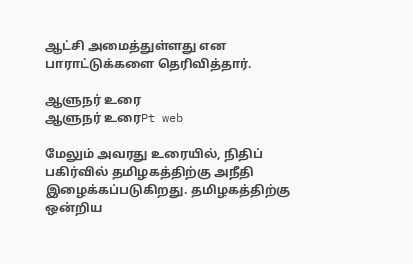ஆட்சி அமைத்துள்ளது என பாராட்டுக்களை தெரிவித்தார்.

ஆளுநர் உரை
ஆளுநர் உரைPt web

மேலும் அவரது உரையில், நிதிப் பகிர்வில் தமிழகத்திற்கு அநீதி இழைக்கப்படுகிறது. தமிழகத்திற்கு ஒன்றிய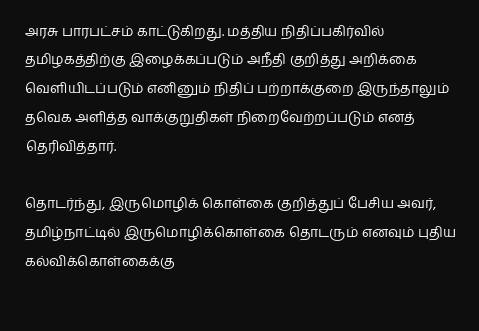அரசு பாரபட்சம் காட்டுகிறது. மத்திய நிதிப்பகிர்வில் தமிழகத்திற்கு இழைக்கப்படும் அநீதி குறித்து அறிக்கை வெளியிடப்படும் எனினும் நிதிப் பற்றாக்குறை இருந்தாலும் தவெக அளித்த வாக்குறுதிகள் நிறைவேற்றப்படும் எனத் தெரிவித்தார்.

தொடர்ந்து, இருமொழிக் கொள்கை குறித்துப் பேசிய அவர், தமிழ்நாட்டில் இருமொழிக்கொள்கை தொடரும் எனவும் புதிய கல்விக்கொள்கைக்கு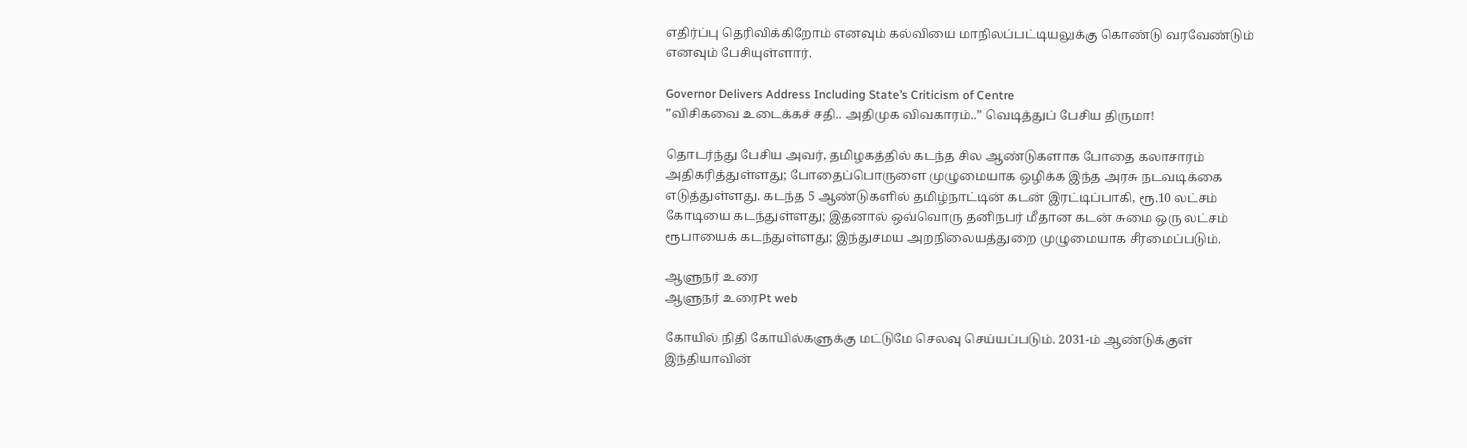எதிர்ப்பு தெரிவிக்கிறோம் எனவும் கல்வியை மாநிலப்பட்டியலுக்கு கொண்டு வரவேண்டும் எனவும் பேசியுள்ளார்.

Governor Delivers Address Including State’s Criticism of Centre
”விசிகவை உடைக்கச் சதி.. அதிமுக விவகாரம்..” வெடித்துப் பேசிய திருமா!

தொடர்ந்து பேசிய அவர், தமிழகத்தில் கடந்த சில ஆண்டுகளாக போதை கலாசாரம் அதிகரித்துள்ளது; போதைப்பொருளை முழுமையாக ஒழிக்க இந்த அரசு நடவடிக்கை எடுத்துள்ளது. கடந்த 5 ஆண்டுகளில் தமிழ்நாட்டின் கடன் இரட்டிப்பாகி, ரூ.10 லட்சம் கோடியை கடந்துள்ளது; இதனால் ஒவ்வொரு தனிநபர் மீதான கடன் சுமை ஒரு லட்சம் ரூபாயைக் கடந்துள்ளது; இந்துசமய அறநிலையத்துறை முழுமையாக சீரமைப்படும்.

ஆளுநர் உரை
ஆளுநர் உரைPt web

கோயில் நிதி கோயில்களுக்கு மட்டுமே செலவு செய்யப்படும். 2031-ம் ஆண்டுக்குள் இந்தியாவின்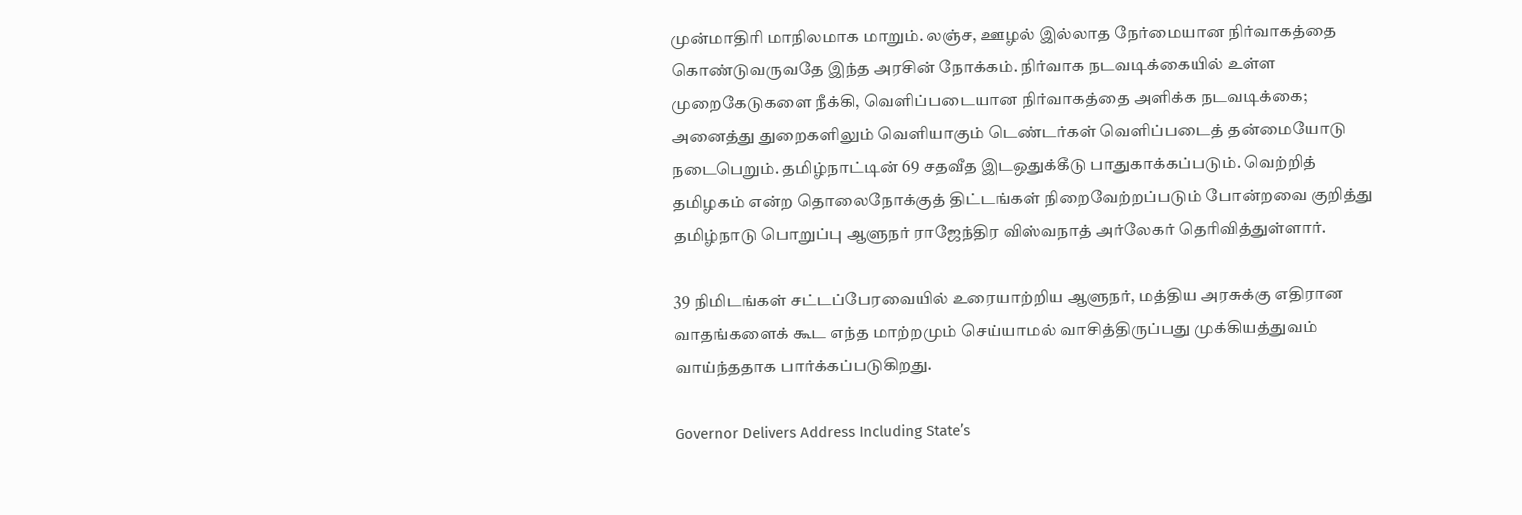முன்மாதிரி மாநிலமாக மாறும். லஞ்ச, ஊழல் இல்லாத நேர்மையான நிர்வாகத்தை கொண்டுவருவதே இந்த அரசின் நோக்கம். நிர்வாக நடவடிக்கையில் உள்ள முறைகேடுகளை நீக்கி, வெளிப்படையான நிர்வாகத்தை அளிக்க நடவடிக்கை; அனைத்து துறைகளிலும் வெளியாகும் டெண்டர்கள் வெளிப்படைத் தன்மையோடு நடைபெறும். தமிழ்நாட்டின் 69 சதவீத இடஒதுக்கீடு பாதுகாக்கப்படும். வெற்றித் தமிழகம் என்ற தொலைநோக்குத் திட்டங்கள் நிறைவேற்றப்படும் போன்றவை குறித்து தமிழ்நாடு பொறுப்பு ஆளுநர் ராஜேந்திர விஸ்வநாத் அர்லேகர் தெரிவித்துள்ளார்.

39 நிமிடங்கள் சட்டப்பேரவையில் உரையாற்றிய ஆளுநர், மத்திய அரசுக்கு எதிரான வாதங்களைக் கூட எந்த மாற்றமும் செய்யாமல் வாசித்திருப்பது முக்கியத்துவம் வாய்ந்ததாக பார்க்கப்படுகிறது.

Governor Delivers Address Including State’s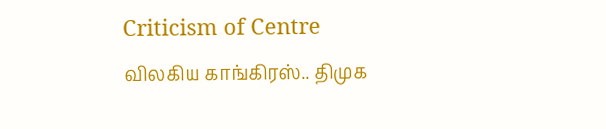Criticism of Centre
விலகிய காங்கிரஸ்.. திமுக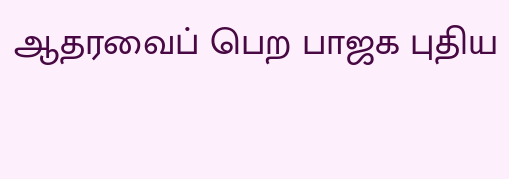ஆதரவைப் பெற பாஜக புதிய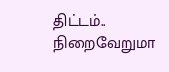திட்டம்.. நிறைவேறுமா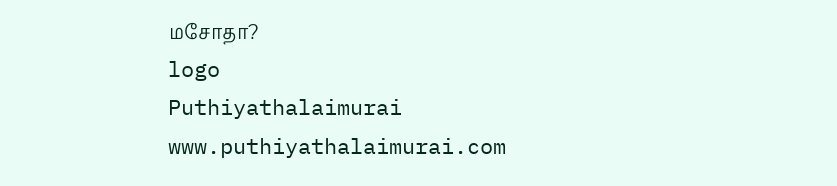மசோதா?
logo
Puthiyathalaimurai
www.puthiyathalaimurai.com